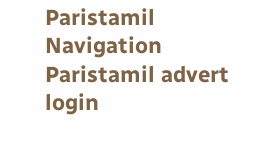Paristamil Navigation Paristamil advert login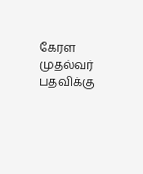கேரள முதல்வர் பதவிக்கு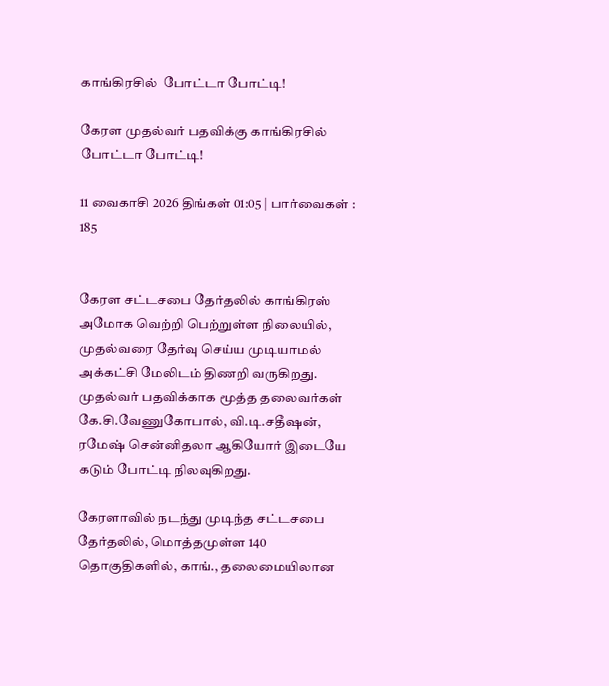காங்கிரசில்  போட்டா போட்டி!

கேரள முதல்வர் பதவிக்கு காங்கிரசில்  போட்டா போட்டி!

11 வைகாசி 2026 திங்கள் 01:05 | பார்வைகள் : 185


கேரள சட்டசபை தேர்தலில் காங்கிரஸ் அமோக வெற்றி பெற்றுள்ள நிலையில், முதல்வரை தேர்வு செய்ய முடியாமல் அக்கட்சி மேலிடம் திணறி வருகிறது. முதல்வர் பதவிக்காக மூத்த தலைவர்கள் கே.சி.வேணுகோபால், வி.டி.சதீஷன், ரமேஷ் சென்னிதலா ஆகியோர் இடையே கடும் போட்டி நிலவுகிறது.

கேரளாவில் நடந்து முடிந்த சட்டசபை தேர்தலில், மொத்தமுள்ள 140 தொகுதிகளில், காங்., தலைமையிலான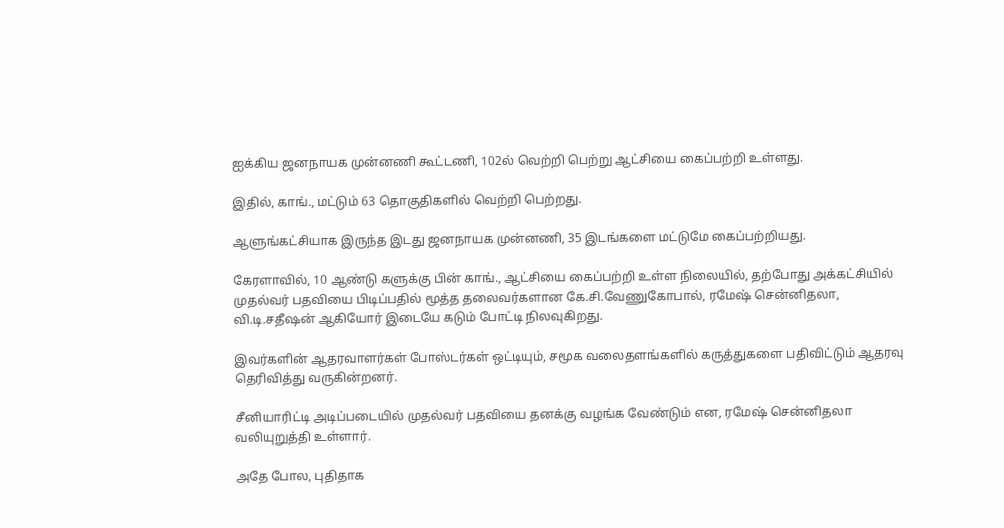ஐக்கிய ஜனநாயக முன்னணி கூட்டணி, 102ல் வெற்றி பெற்று ஆட்சியை கைப்பற்றி உள்ளது.

இதில், காங்., மட்டும் 63 தொகுதிகளில் வெற்றி பெற்றது.

ஆளுங்கட்சியாக இருந்த இடது ஜனநாயக முன்னணி, 35 இடங்களை மட்டுமே கைப்பற்றியது.

கேரளாவில், 10 ஆண்டு களுக்கு பின் காங்., ஆட்சியை கைப்பற்றி உள்ள நிலையில், தற்போது அக்கட்சியில் முதல்வர் பதவியை பிடிப்பதில் மூத்த தலைவர்களான கே.சி.வேணுகோபால், ரமேஷ் சென்னிதலா, வி.டி.சதீஷன் ஆகியோர் இடையே கடும் போட்டி நிலவுகிறது.

இவர்களின் ஆதரவாளர்கள் போஸ்டர்கள் ஒட்டியும், சமூக வலைதளங்களில் கருத்துகளை பதிவிட்டும் ஆதரவு தெரிவித்து வருகின்றனர்.

சீனியாரிட்டி அடிப்படையில் முதல்வர் பதவியை தனக்கு வழங்க வேண்டும் என, ரமேஷ் சென்னிதலா வலியுறுத்தி உள்ளார்.

அதே போல, புதிதாக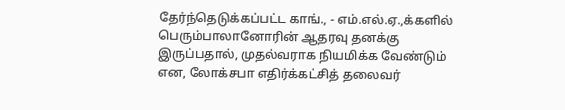தேர்ந்தெடுக்கப்பட்ட காங்., - எம்.எல்.ஏ.,க்களில் பெரும்பாலானோரின் ஆதரவு தனக்கு இருப்பதால், முதல்வராக நியமிக்க வேண்டும் என, லோக்சபா எதிர்க்கட்சித் தலைவர்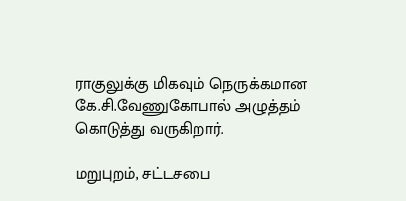ராகுலுக்கு மிகவும் நெருக்கமான கே.சி.வேணுகோபால் அழுத்தம் கொடுத்து வருகிறார்.

மறுபுறம், சட்டசபை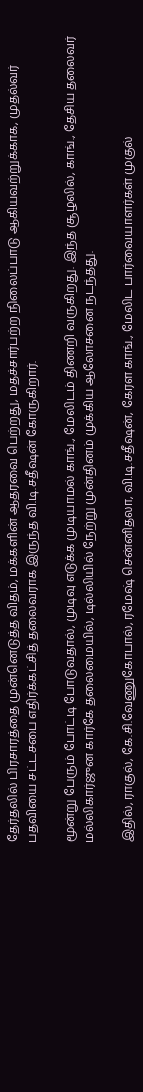தேர்தலில் பிரசாரத்தை முன்னெடுத்த விதம், மக்களின் ஆதரவை பெற்றது, மதச்சார்பற்ற நிலைப்பாடு ஆகியவற்றுக்காக, முதல்வர் பதவியை சட்டசபை எதிர்க்கட்சித் தலைவராக இருந்த வி.டி.சதீஷன் கோருகிறார்.

மூன்று பேரும் போட்டி போடுவதால், முடிவு எடுக்க முடியாமல் காங்., மேலிடம் திணறி வருகிறது. இந்த சூழலில், காங்., தேசிய தலைவர் மல்லிகார்ஜுன கார்கே தலைமையில், டில்லியில் நேற்று முன்தினம் முக்கிய ஆலோசனை நடந்தது.

இதில், ராகுல், கே.சி.வேணுகோபால், ரமேஷ் சென்னிதலா, வி.டி.சதீஷன், கேரள காங்., மேலிட பார்வையாளர்கள் முகுல்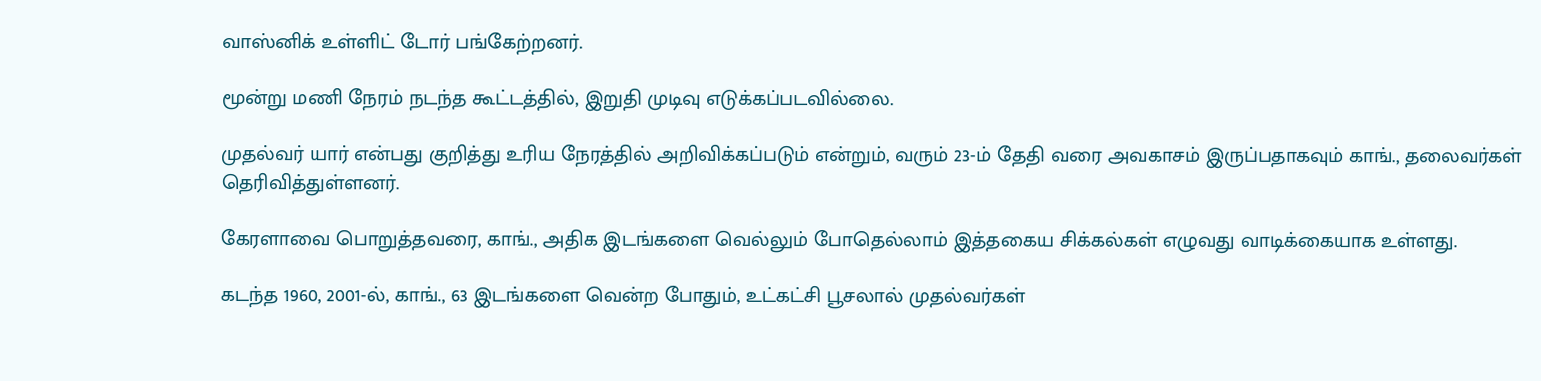வாஸ்னிக் உள்ளிட் டோர் பங்கேற்றனர்.

மூன்று மணி நேரம் நடந்த கூட்டத்தில், இறுதி முடிவு எடுக்கப்படவில்லை.

முதல்வர் யார் என்பது குறித்து உரிய நேரத்தில் அறிவிக்கப்படும் என்றும், வரும் 23-ம் தேதி வரை அவகாசம் இருப்பதாகவும் காங்., தலைவர்கள் தெரிவித்துள்ளனர்.

கேரளாவை பொறுத்தவரை, காங்., அதிக இடங்களை வெல்லும் போதெல்லாம் இத்தகைய சிக்கல்கள் எழுவது வாடிக்கையாக உள்ளது.

கடந்த 1960, 2001-ல், காங்., 63 இடங்களை வென்ற போதும், உட்கட்சி பூசலால் முதல்வர்கள்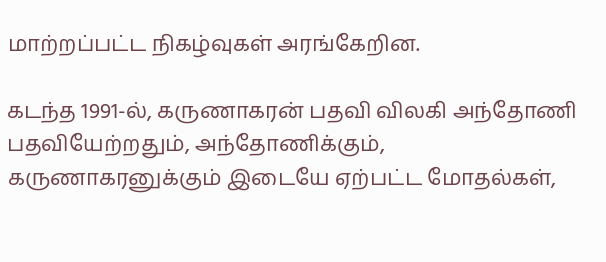மாற்றப்பட்ட நிகழ்வுகள் அரங்கேறின.

கடந்த 1991-ல், கருணாகரன் பதவி விலகி அந்தோணி பதவியேற்றதும், அந்தோணிக்கும், கருணாகரனுக்கும் இடையே ஏற்பட்ட மோதல்கள்,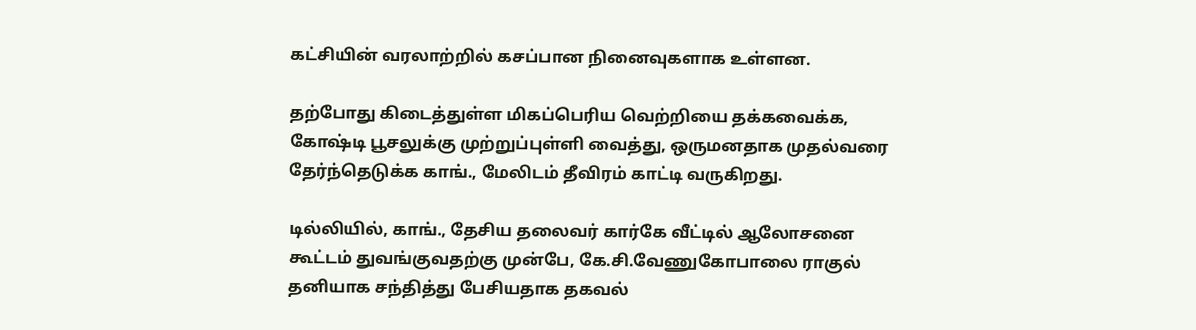கட்சியின் வரலாற்றில் கசப்பான நினைவுகளாக உள்ளன.

தற்போது கிடைத்துள்ள மிகப்பெரிய வெற்றியை தக்கவைக்க, கோஷ்டி பூசலுக்கு முற்றுப்புள்ளி வைத்து, ஒருமனதாக முதல்வரை தேர்ந்தெடுக்க காங்., மேலிடம் தீவிரம் காட்டி வருகிறது.

டில்லியில், காங்., தேசிய தலைவர் கார்கே வீட்டில் ஆலோசனை கூட்டம் துவங்குவதற்கு முன்பே, கே.சி.வேணுகோபாலை ராகுல் தனியாக சந்தித்து பேசியதாக தகவல்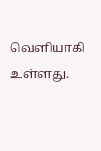வெளியாகி உள்ளது.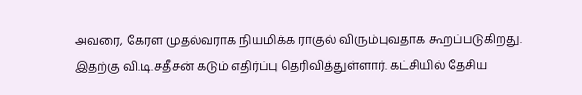அவரை, கேரள முதல்வராக நியமிக்க ராகுல் விரும்புவதாக கூறப்படுகிறது. இதற்கு வி.டி.சதீசன் கடும் எதிர்ப்பு தெரிவித்துள்ளார். கட்சியில் தேசிய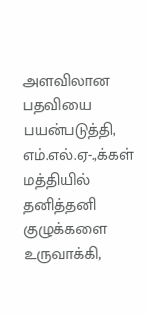அளவிலான பதவியை பயன்படுத்தி, எம்.எல்.ஏ-.,க்கள் மத்தியில் தனித்தனி குழுக்களை உருவாக்கி,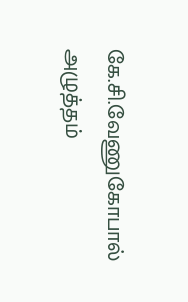கே.சி.வேணுகோபால் அழுத்தம்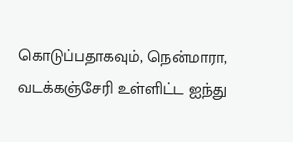கொடுப்பதாகவும், நென்மாரா, வடக்கஞ்சேரி உள்ளிட்ட ஐந்து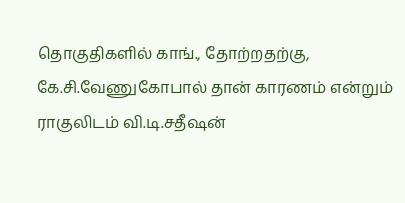தொகுதிகளில் காங்., தோற்றதற்கு, கே.சி.வேணுகோபால் தான் காரணம் என்றும் ராகுலிடம் வி.டி.சதீஷன்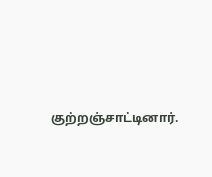குற்றஞ்சாட்டினார்.